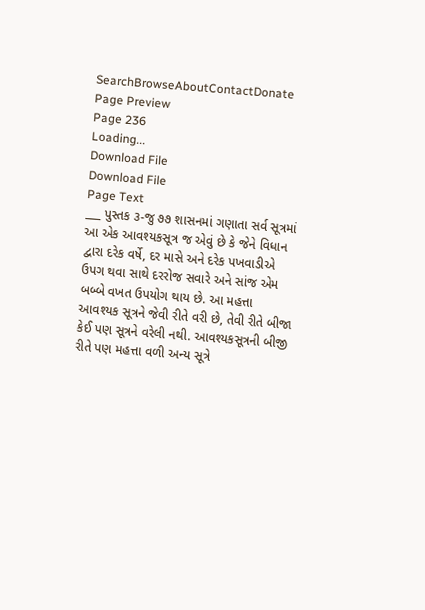SearchBrowseAboutContactDonate
Page Preview
Page 236
Loading...
Download File
Download File
Page Text
___ પુસ્તક ૩-જુ ૭૭ શાસનમાં ગણાતા સર્વ સૂત્રમાં આ એક આવશ્યકસૂત્ર જ એવું છે કે જેને વિધાન દ્વારા દરેક વર્ષે, દર માસે અને દરેક પખવાડીએ ઉપગ થવા સાથે દરરોજ સવારે અને સાંજ એમ બબ્બે વખત ઉપયોગ થાય છે. આ મહત્તા આવશ્યક સૂત્રને જેવી રીતે વરી છે, તેવી રીતે બીજા કેઈ પણ સૂત્રને વરેલી નથી. આવશ્યકસૂત્રની બીજી રીતે પણ મહત્તા વળી અન્ય સૂત્રે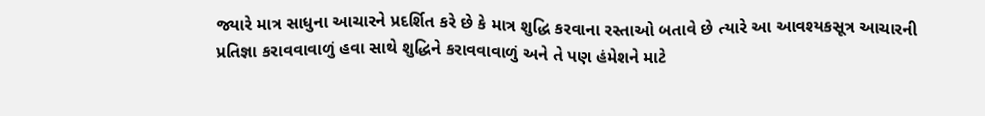જ્યારે માત્ર સાધુના આચારને પ્રદર્શિત કરે છે કે માત્ર શુદ્ધિ કરવાના રસ્તાઓ બતાવે છે ત્યારે આ આવશ્યકસૂત્ર આચારની પ્રતિજ્ઞા કરાવવાવાળું હવા સાથે શુદ્ધિને કરાવવાવાળું અને તે પણ હંમેશને માટે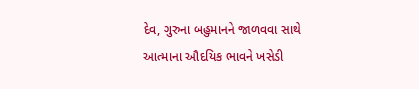દેવ, ગુરુના બહુમાનને જાળવવા સાથે આત્માના ઔદયિક ભાવને ખસેડી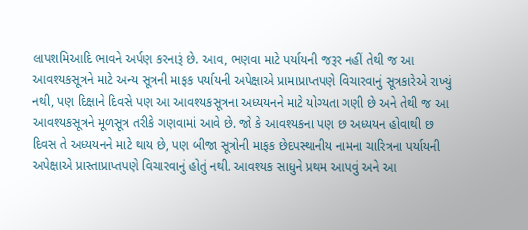લાપશમિઆદિ ભાવને અર્પણ કરનારૂં છે. આવ, ભણવા માટે પર્યાયની જરૂર નહીં તેથી જ આ આવશ્યકસૂત્રને માટે અન્ય સૂત્રની માફક પર્યાયની અપેક્ષાએ પ્રામાપ્રાપ્તપણે વિચારવાનું સૂત્રકારેએ રાખ્યું નથી, પણ દિક્ષાને દિવસે પણ આ આવશ્યકસૂત્રના અધ્યયનને માટે યોગ્યતા ગણી છે અને તેથી જ આ આવશ્યકસૂત્રને મૂળસૂત્ર તરીકે ગણવામાં આવે છે. જો કે આવશ્યકના પણ છ અધ્યયન હોવાથી છ દિવસ તે અધ્યયનને માટે થાય છે, પણ બીજા સૂત્રોની માફક છેદપસ્થાનીય નામના ચારિત્રના પર્યાયની અપેક્ષાએ પ્રાસ્તાપ્રાપ્તપણે વિચારવાનું હોતું નથી. આવશ્યક સાધુને પ્રથમ આપવું અને આ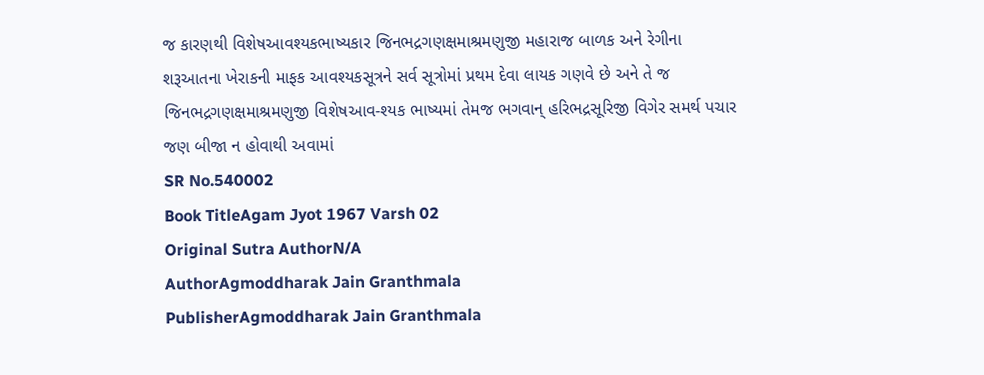જ કારણથી વિશેષઆવશ્યકભાષ્યકાર જિનભદ્રગણક્ષમાશ્રમણુજી મહારાજ બાળક અને રેગીના શરૂઆતના ખેરાકની માફક આવશ્યકસૂત્રને સર્વ સૂત્રોમાં પ્રથમ દેવા લાયક ગણવે છે અને તે જ જિનભદ્રગણક્ષમાશ્રમણુજી વિશેષઆવ-શ્યક ભાષ્યમાં તેમજ ભગવાન્ હરિભદ્રસૂરિજી વિગેર સમર્થ પચાર જણ બીજા ન હોવાથી અવામાં
SR No.540002
Book TitleAgam Jyot 1967 Varsh 02
Original Sutra AuthorN/A
AuthorAgmoddharak Jain Granthmala
PublisherAgmoddharak Jain Granthmala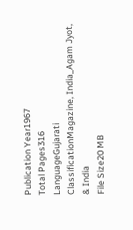Publication Year1967
Total Pages316
LanguageGujarati
ClassificationMagazine, India_Agam Jyot, & India
File Size20 MB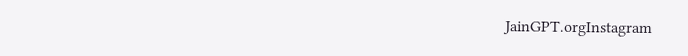JainGPT.orgInstagram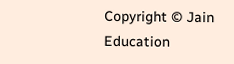Copyright © Jain Education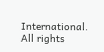International. All rights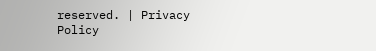reserved. | Privacy Policy